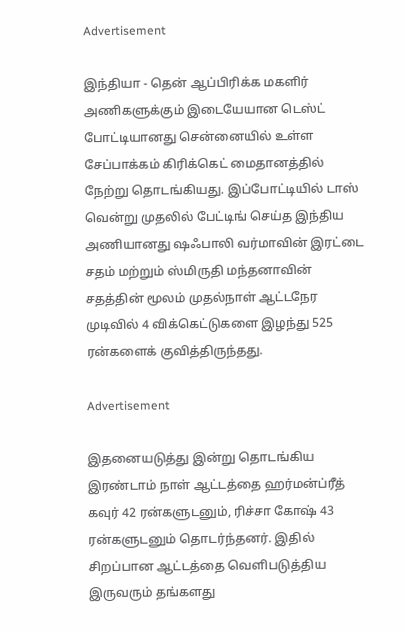Advertisement

இந்தியா - தென் ஆப்பிரிக்க மகளிர் அணிகளுக்கும் இடையேயான டெஸ்ட் போட்டியானது சென்னையில் உள்ள சேப்பாக்கம் கிரிக்கெட் மைதானத்தில் நேற்று தொடங்கியது. இப்போட்டியில் டாஸ் வென்று முதலில் பேட்டிங் செய்த இந்திய அணியானது ஷஃபாலி வர்மாவின் இரட்டை சதம் மற்றும் ஸ்மிருதி மந்தனாவின் சதத்தின் மூலம் முதல்நாள் ஆட்டநேர முடிவில் 4 விக்கெட்டுகளை இழந்து 525 ரன்களைக் குவித்திருந்தது.

Advertisement

இதனையடுத்து இன்று தொடங்கிய இரண்டாம் நாள் ஆட்டத்தை ஹர்மன்ப்ரீத் கவுர் 42 ரன்களுடனும், ரிச்சா கோஷ் 43 ரன்களுடனும் தொடர்ந்தனர். இதில் சிறப்பான ஆட்டத்தை வெளிபடுத்திய இருவரும் தங்களது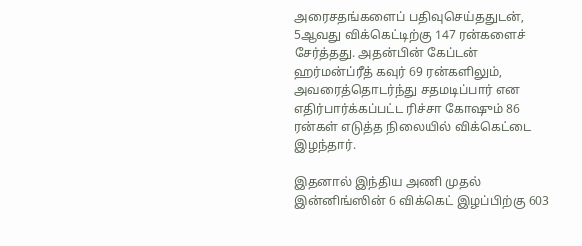அரைசதங்களைப் பதிவுசெய்ததுடன், 5ஆவது விக்கெட்டிற்கு 147 ரன்களைச் சேர்த்தது. அதன்பின் கேப்டன் ஹர்மன்ப்ரீத் கவுர் 69 ரன்களிலும், அவரைத்தொடர்ந்து சதமடிப்பார் என எதிர்பார்க்கப்பட்ட ரிச்சா கோஷும் 86 ரன்கள் எடுத்த நிலையில் விக்கெட்டை இழந்தார்.

இதனால் இந்திய அணி முதல் இன்னிங்ஸின் 6 விக்கெட் இழப்பிற்கு 603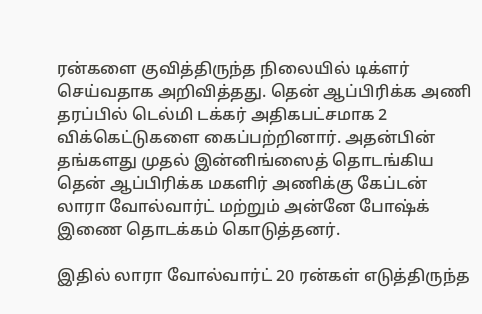ரன்களை குவித்திருந்த நிலையில் டிக்ளர் செய்வதாக அறிவித்தது. தென் ஆப்பிரிக்க அணி தரப்பில் டெல்மி டக்கர் அதிகபட்சமாக 2 விக்கெட்டுகளை கைப்பற்றினார். அதன்பின் தங்களது முதல் இன்னிங்ஸைத் தொடங்கிய தென் ஆப்பிரிக்க மகளிர் அணிக்கு கேப்டன் லாரா வோல்வார்ட் மற்றும் அன்னே போஷ்க் இணை தொடக்கம் கொடுத்தனர்.

இதில் லாரா வோல்வார்ட் 20 ரன்கள் எடுத்திருந்த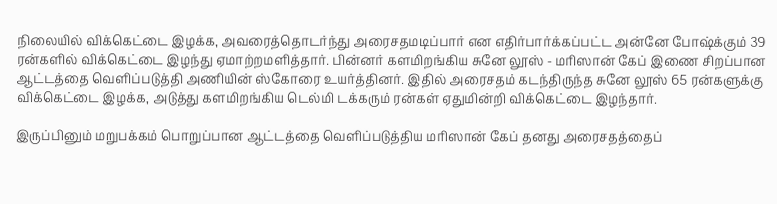நிலையில் விக்கெட்டை இழக்க, அவரைத்தொடர்ந்து அரைசதமடிப்பார் என எதிர்பார்க்கப்பட்ட அன்னே போஷ்க்கும் 39 ரன்களில் விக்கெட்டை இழந்து ஏமாற்றமளித்தார். பின்னர் களமிறங்கிய சுனே லூஸ் - மரிஸான் கேப் இணை சிறப்பான ஆட்டத்தை வெளிப்படுத்தி அணியின் ஸ்கோரை உயர்த்தினர். இதில் அரைசதம் கடந்திருந்த சுனே லூஸ் 65 ரன்களுக்கு விக்கெட்டை இழக்க, அடுத்து களமிறங்கிய டெல்மி டக்கரும் ரன்கள் ஏதுமின்றி விக்கெட்டை இழந்தார்.

இருப்பினும் மறுபக்கம் பொறுப்பான ஆட்டத்தை வெளிப்படுத்திய மரிஸான் கேப் தனது அரைசதத்தைப்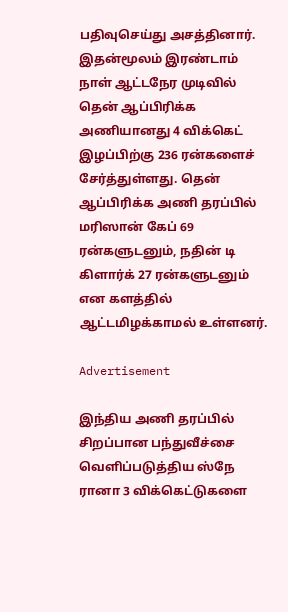பதிவுசெய்து அசத்தினார். இதன்மூலம் இரண்டாம் நாள் ஆட்டநேர முடிவில் தென் ஆப்பிரிக்க அணியானது 4 விக்கெட் இழப்பிற்கு 236 ரன்களைச் சேர்த்துள்ளது. தென் ஆப்பிரிக்க அணி தரப்பில் மரிஸான் கேப் 69 ரன்களுடனும், நதின் டி கிளார்க் 27 ரன்களுடனும் என களத்தில் ஆட்டமிழக்காமல் உள்ளனர்.

Advertisement

இந்திய அணி தரப்பில் சிறப்பான பந்துவீச்சை வெளிப்படுத்திய ஸ்நே ரானா 3 விக்கெட்டுகளை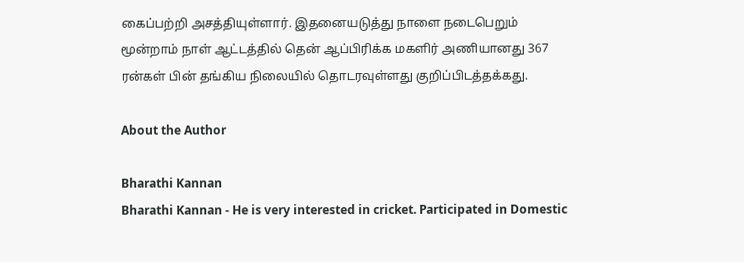கைப்பற்றி அசத்தியுள்ளார். இதனையடுத்து நாளை நடைபெறும் மூன்றாம் நாள் ஆட்டத்தில் தென் ஆப்பிரிக்க மகளிர் அணியானது 367 ரன்கள் பின் தங்கிய நிலையில் தொடரவுள்ளது குறிப்பிடத்தக்கது.

About the Author

Bharathi Kannan
Bharathi Kannan - He is very interested in cricket. Participated in Domestic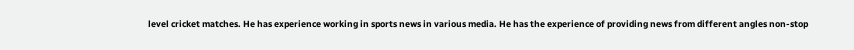level cricket matches. He has experience working in sports news in various media. He has the experience of providing news from different angles non-stop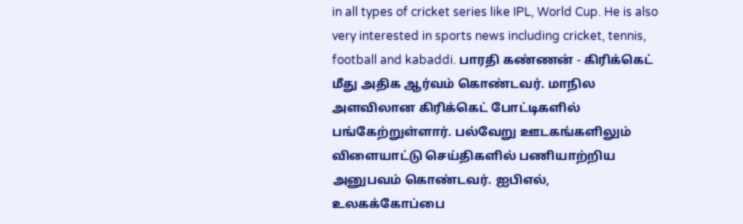in all types of cricket series like IPL, World Cup. He is also very interested in sports news including cricket, tennis, football and kabaddi. பாரதி கண்ணன் - கிரிக்கெட் மீது அதிக ஆர்வம் கொண்டவர். மாநில அளவிலான கிரிக்கெட் போட்டிகளில் பங்கேற்றுள்ளார். பல்வேறு ஊடகங்களிலும் விளையாட்டு செய்திகளில் பணியாற்றிய அனுபவம் கொண்டவர். ஐபிஎல், உலகக்கோப்பை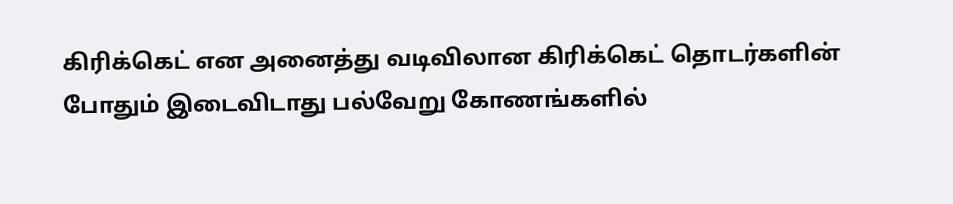கிரிக்கெட் என அனைத்து வடிவிலான கிரிக்கெட் தொடர்களின் போதும் இடைவிடாது பல்வேறு கோணங்களில்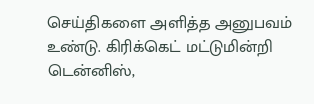செய்திகளை அளித்த அனுபவம் உண்டு. கிரிக்கெட் மட்டுமின்றி டென்னிஸ்,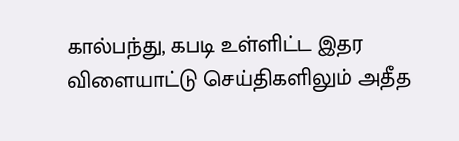கால்பந்து, கபடி உள்ளிட்ட இதர விளையாட்டு செய்திகளிலும் அதீத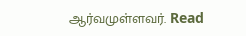ஆர்வமுள்ளவர். Read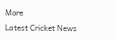More
Latest Cricket News